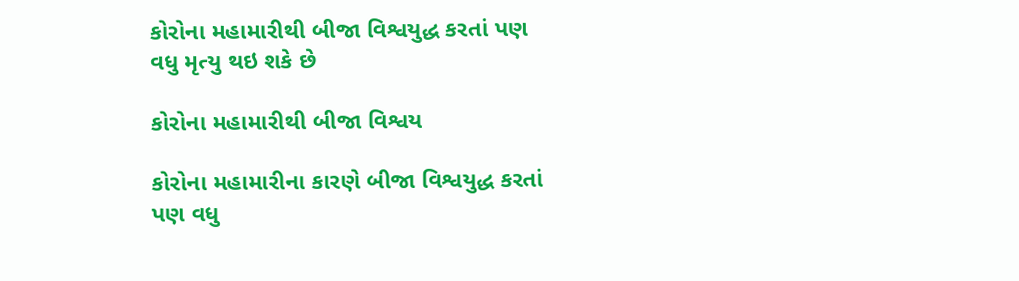કોરોના મહામારીથી બીજા વિશ્વયુદ્ધ કરતાં પણ વધુ મૃત્યુ થઇ શકે છે

કોરોના મહામારીથી બીજા વિશ્વય

કોરોના મહામારીના કારણે બીજા વિશ્વયુદ્ધ કરતાં પણ વધુ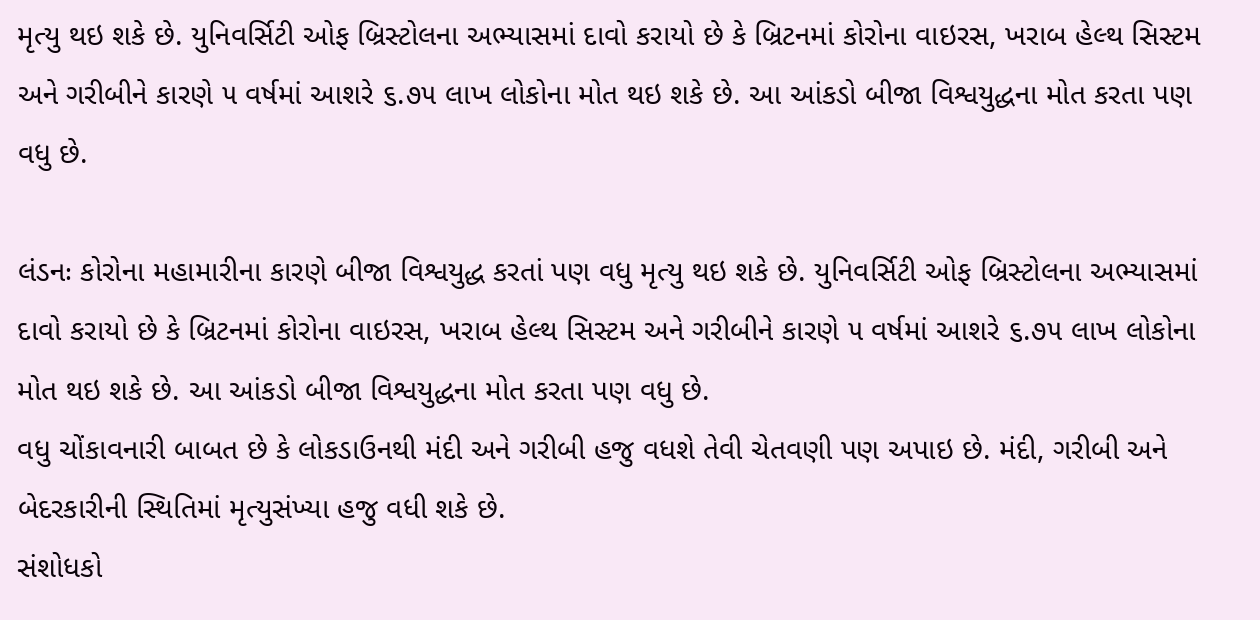મૃત્યુ થઇ શકે છે. યુનિવર્સિટી ઓફ બ્રિસ્ટોલના અભ્યાસમાં દાવો કરાયો છે કે બ્રિટનમાં કોરોના વાઇરસ, ખરાબ હેલ્થ સિસ્ટમ અને ગરીબીને કારણે ૫ વર્ષમાં આશરે ૬.૭૫ લાખ લોકોના મોત થઇ શકે છે. આ આંકડો બીજા વિશ્વયુદ્ધના મોત કરતા પણ વધુ છે.

લંડનઃ કોરોના મહામારીના કારણે બીજા વિશ્વયુદ્ધ કરતાં પણ વધુ મૃત્યુ થઇ શકે છે. યુનિવર્સિટી ઓફ બ્રિસ્ટોલના અભ્યાસમાં દાવો કરાયો છે કે બ્રિટનમાં કોરોના વાઇરસ, ખરાબ હેલ્થ સિસ્ટમ અને ગરીબીને કારણે ૫ વર્ષમાં આશરે ૬.૭૫ લાખ લોકોના મોત થઇ શકે છે. આ આંકડો બીજા વિશ્વયુદ્ધના મોત કરતા પણ વધુ છે.
વધુ ચોંકાવનારી બાબત છે કે લોકડાઉનથી મંદી અને ગરીબી હજુ વધશે તેવી ચેતવણી પણ અપાઇ છે. મંદી, ગરીબી અને બેદરકારીની સ્થિતિમાં મૃત્યુસંખ્યા હજુ વધી શકે છે.
સંશોધકો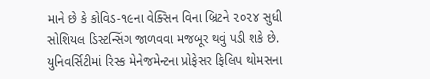માને છે કે કોવિડ-૧૯ના વેક્સિન વિના બ્રિટને ૨૦૨૪ સુધી સોશિયલ ડિસ્ટન્સિંગ જાળવવા મજબૂર થવું પડી શકે છે. યુનિવર્સિટીમાં રિસ્ક મેનેજમેન્ટના પ્રોફેસર ફિલિપ થોમસના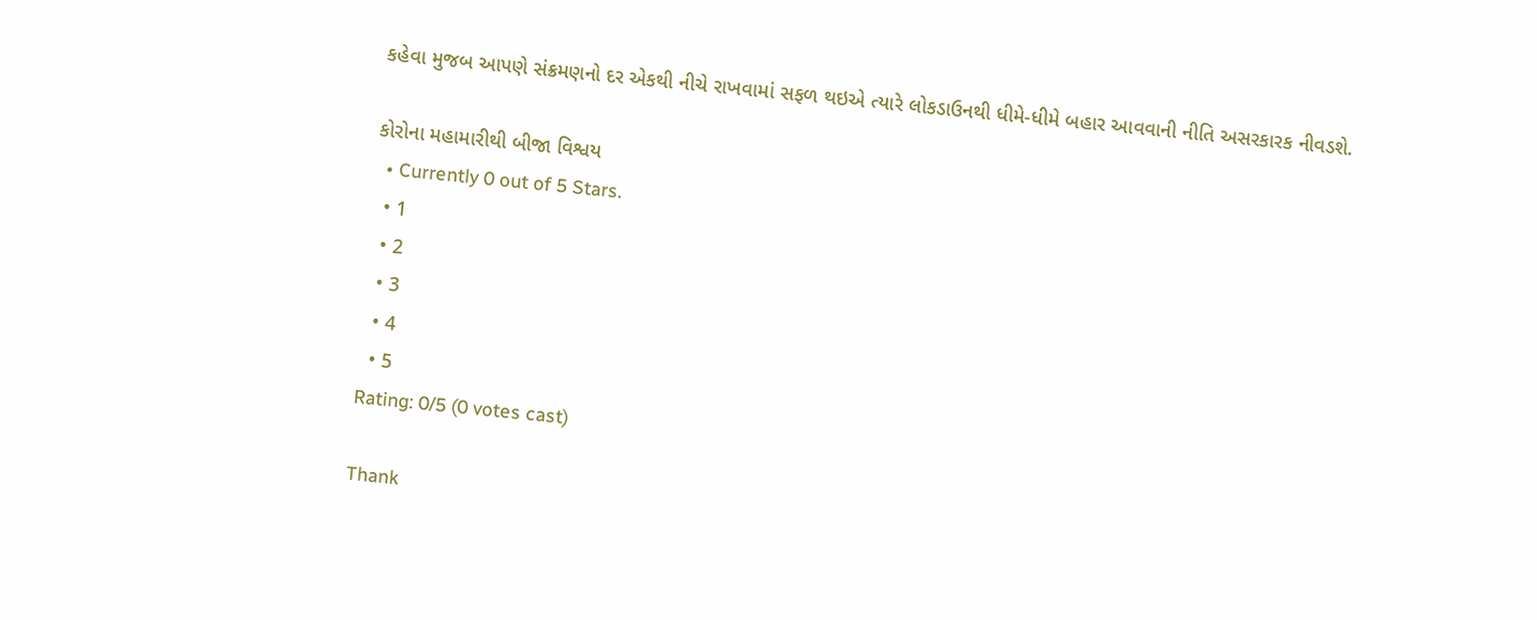કહેવા મુજબ આપણે સંક્રમણનો દર એકથી નીચે રાખવામાં સફળ થઇએ ત્યારે લોકડાઉનથી ધીમે-ધીમે બહાર આવવાની નીતિ અસરકારક નીવડશે.

કોરોના મહામારીથી બીજા વિશ્વય
  • Currently 0 out of 5 Stars.
  • 1
  • 2
  • 3
  • 4
  • 5
Rating: 0/5 (0 votes cast)

Thank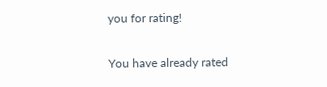you for rating!

You have already rated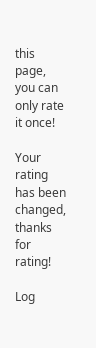this page, you can only rate it once!

Your rating has been changed, thanks for rating!

Log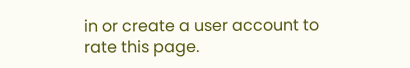in or create a user account to rate this page.